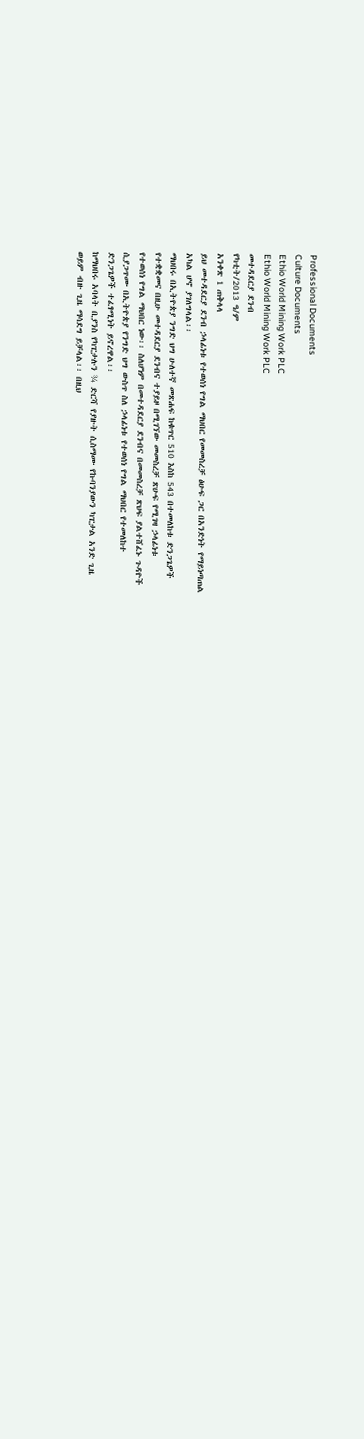Professional Documents
Culture Documents
Ethio World Mining Work PLC
Ethio World Mining Work PLC
መተዳደርያ ደንብ
የካቲት/2013 ዓ/ም
አንቀጽ 1 ጠቅላላ
ይህ መተዳደርያ ደንብ ኃላፊነቱ የተወሰነ የግል ማህበር የመመስረቻ ፅሁፍ ጋር በአንድነት የማይነጣጠል
አካል ሆኖ ያገለግላል፡፡
ማህበሩ በኢትዮጵያ ንግድ ህግ ሁለተኛ መጽሐፍ ከቁጥር 510 እስከ 543 በተመለከቱ ድንጋጌዎች
የተቋቋመና በዚሁ መተዳደርያ ደንብና ተያይዞ በሚገኘው መመስረቻ ጽሁፍ የሚገዛ ኃላፊነቱ
የተወሰነ የግል ማህበር ነው፡፡ ስለሆነም በመተዳደርያ ደንብና በመመስረቻ ጽህፍ ያልተሸፈኑ ጉዳዮች
ሲያጋጥሙ በኢትዮጵያ የንግድ ህግ ውስጥ ስለ ኃላፊነቱ የተወሰነ የግል ማህበር የተመለከተ
ድንጋጌዎች ተፈፃሚነት ይኖረዋል፡፡
ከማህበሩ አባላት ቢያንስ የካፒታሉን ¾ ድርሻ የያዙት ሲስማሙ የኩባንያውን ካፒታል አንድ ጊዜ
ወይም ብዙ ጊዜ ማሳደግ ይቻላል፡፡ በዚህ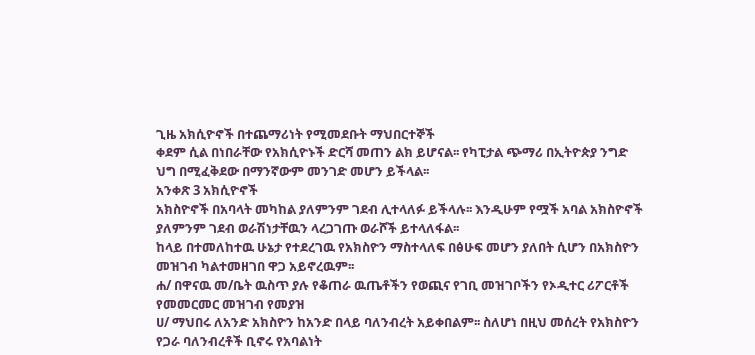ጊዜ አክሲዮኖች በተጨማሪነት የሚመደቡት ማህበርተኞች
ቀደም ሲል በነበራቸው የአክሲዮኑች ድርሻ መጠን ልክ ይሆናል፡፡ የካፒታል ጭማሪ በኢትዮጵያ ንግድ
ህግ በሚፈቅደው በማንኛውም መንገድ መሆን ይችላል፡፡
አንቀጽ 3 አክሲዮኖች
አክስዮኖች በአባላት መካከል ያለምንም ገደብ ሊተላለፉ ይችላሉ፡፡ እንዲሁም የሟች አባል አክስዮኖች
ያለምንም ገደብ ወራሽነታቸዉን ላረጋገጡ ወራሾች ይተላለፋል፡፡
ከላይ በተመለከተዉ ሁኔታ የተደረገዉ የአክስዮን ማስተላለፍ በፅሁፍ መሆን ያለበት ሲሆን በአክስዮን
መዝገብ ካልተመዘገበ ዋጋ አይኖረዉም፡፡
ሐ/ በዋናዉ መ/ቤት ዉስጥ ያሉ የቆጠራ ዉጤቶችን የወጪና የገቢ መዝገቦችን የኦዲተር ሪፖርቶች
የመመርመር መዝገብ የመያዝ
ሀ/ ማህበሩ ለአንድ አክስዮን ከአንድ በላይ ባለንብረት አይቀበልም፡፡ ስለሆነ በዚህ መሰረት የአክስዮን
የጋራ ባለንብረቶች ቢኖሩ የአባልነት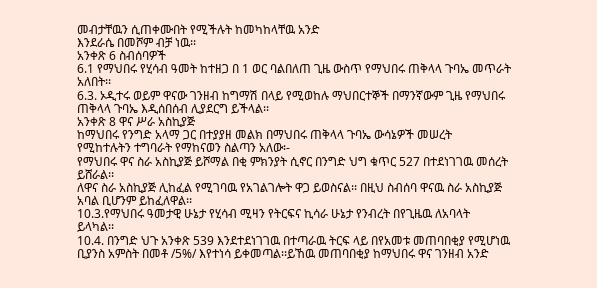መብታቸዉን ሲጠቀሙበት የሚችሉት ከመካከላቸዉ አንድ
እንደራሴ በመሾም ብቻ ነዉ፡፡
አንቀጽ 6 ስብሰባዎች
6.1 የማህበሩ የሂሳብ ዓመት ከተዘጋ በ 1 ወር ባልበለጠ ጊዜ ውስጥ የማህበሩ ጠቅላላ ጉባኤ መጥራት
አለበት፡፡
6.3. ኦዲተሩ ወይም ዋናው ገንዘብ ከግማሽ በላይ የሚወከሉ ማህበርተኞች በማንኛውም ጊዜ የማህበሩ
ጠቅላላ ጉባኤ እዲሰበሰብ ሊያደርግ ይችላል፡፡
አንቀጽ 8 ዋና ሥራ አስኪያጅ
ከማህበሩ የንግድ አላማ ጋር በተያያዘ መልክ በማህበሩ ጠቅላላ ጉባኤ ውሳኔዎች መሠረት
የሚከተሉትን ተግባራት የማከናወን ስልጣን አለው፡-
የማህበሩ ዋና ስራ አስኪያጅ ይሾማል በቂ ምክንያት ሲኖር በንግድ ህግ ቁጥር 527 በተደነገገዉ መሰረት
ይሸራል፡፡
ለዋና ስራ አስኪያጅ ሊከፈል የሚገባዉ የአገልገሎት ዋጋ ይወስናል፡፡ በዚህ ስብሰባ ዋናዉ ስራ አስኪያጅ
አባል ቢሆንም ይከፈለዋል፡፡
10.3.የማህበሩ ዓመታዊ ሁኔታ የሂሳብ ሚዛን የትርፍና ኪሳራ ሁኔታ የንብረት በየጊዜዉ ለአባላት
ይላካል፡፡
10.4. በንግድ ህጉ አንቀጽ 539 እንደተደነገገዉ በተጣራዉ ትርፍ ላይ በየአመቱ መጠባበቂያ የሚሆነዉ
ቢያንስ አምስት በመቶ /5%/ እየተነሳ ይቀመጣል፡፡ይኸዉ መጠባበቂያ ከማህበሩ ዋና ገንዘብ አንድ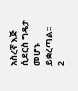አስረኛ እጅ ሲደርስ ግዴታ መሆኑ ይቋረጣል፡፡
2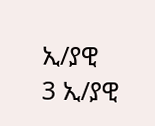ኢ/ያዊ
3 ኢ/ያዊ